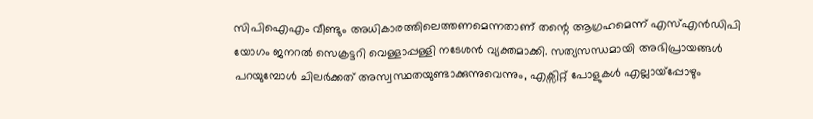സിപിഐഎം വീണ്ടും അധികാരത്തിലെത്തണമെന്നതാണ് തന്റെ ആഗ്രഹമെന്ന് എസ്എൻഡിപി യോഗം ജനറൽ സെക്രട്ടറി വെള്ളാപ്പള്ളി നടേശൻ വ്യക്തമാക്കി. സത്യസന്ധമായി അഭിപ്രായങ്ങൾ പറയുമ്പോൾ ചിലർക്കത് അസ്വസ്ഥതയുണ്ടാക്കുന്നുവെന്നും, എക്സിറ്റ് പോളുകൾ എല്ലായ്പ്പോഴും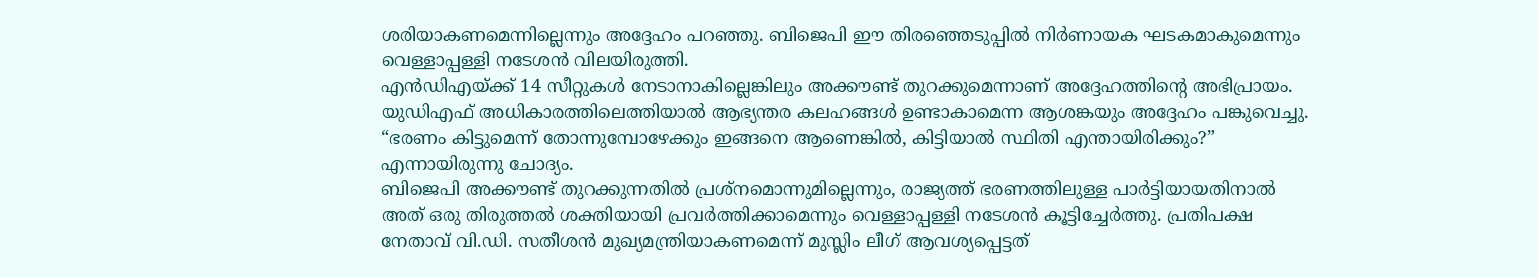ശരിയാകണമെന്നില്ലെന്നും അദ്ദേഹം പറഞ്ഞു. ബിജെപി ഈ തിരഞ്ഞെടുപ്പിൽ നിർണായക ഘടകമാകുമെന്നും വെള്ളാപ്പള്ളി നടേശൻ വിലയിരുത്തി.
എൻഡിഎയ്ക്ക് 14 സീറ്റുകൾ നേടാനാകില്ലെങ്കിലും അക്കൗണ്ട് തുറക്കുമെന്നാണ് അദ്ദേഹത്തിന്റെ അഭിപ്രായം. യുഡിഎഫ് അധികാരത്തിലെത്തിയാൽ ആഭ്യന്തര കലഹങ്ങൾ ഉണ്ടാകാമെന്ന ആശങ്കയും അദ്ദേഹം പങ്കുവെച്ചു. “ഭരണം കിട്ടുമെന്ന് തോന്നുമ്പോഴേക്കും ഇങ്ങനെ ആണെങ്കിൽ, കിട്ടിയാൽ സ്ഥിതി എന്തായിരിക്കും?” എന്നായിരുന്നു ചോദ്യം.
ബിജെപി അക്കൗണ്ട് തുറക്കുന്നതിൽ പ്രശ്നമൊന്നുമില്ലെന്നും, രാജ്യത്ത് ഭരണത്തിലുള്ള പാർട്ടിയായതിനാൽ അത് ഒരു തിരുത്തൽ ശക്തിയായി പ്രവർത്തിക്കാമെന്നും വെള്ളാപ്പള്ളി നടേശൻ കൂട്ടിച്ചേർത്തു. പ്രതിപക്ഷ നേതാവ് വി.ഡി. സതീശൻ മുഖ്യമന്ത്രിയാകണമെന്ന് മുസ്ലിം ലീഗ് ആവശ്യപ്പെട്ടത്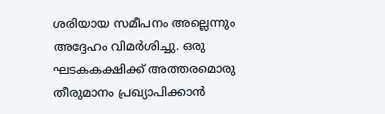ശരിയായ സമീപനം അല്ലെന്നും അദ്ദേഹം വിമർശിച്ചു. ഒരു ഘടകകക്ഷിക്ക് അത്തരമൊരു തീരുമാനം പ്രഖ്യാപിക്കാൻ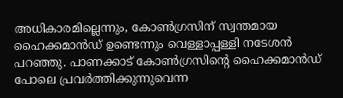അധികാരമില്ലെന്നും, കോൺഗ്രസിന് സ്വന്തമായ ഹൈക്കമാൻഡ് ഉണ്ടെന്നും വെള്ളാപ്പള്ളി നടേശൻ പറഞ്ഞു. പാണക്കാട് കോൺഗ്രസിന്റെ ഹൈക്കമാൻഡ് പോലെ പ്രവർത്തിക്കുന്നുവെന്ന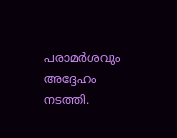പരാമർശവും അദ്ദേഹം നടത്തി.